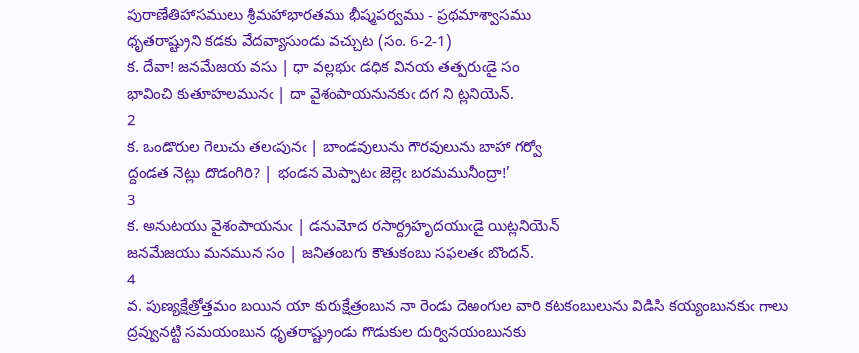పురాణేతిహాసములు శ్రీమహాభారతము భీష్మపర్వము - ప్రథమాశ్వాసము
ధృతరాష్ట్రుని కడకు వేదవ్యాసుండు వచ్చుట (సం. 6-2-1)
క. దేవా! జనమేజయ వసు | ధా వల్లభుఁ డధిక వినయ తత్పరుఁడై సం
భావించి కుతూహలమునఁ | దా వైశంపాయనునకుఁ దగ ని ట్లనియెన్‌.
2
క. ఒండొరుల గెలుచు తలఁపునఁ | బాండవులును గౌరవులును బాహా గర్వో
ద్దండత నెట్లు దొడంగిరి? | భండన మెప్పాటఁ జెల్లెఁ బరమమునీంద్రా!’
3
క. అనుటయు వైశంపాయనుఁ | డనుమోద రసార్ద్రహృదయుఁడై యిట్లనియెన్‌
జనమేజయు మనమున సం | జనితంబగు కౌతుకంబు సఫలతఁ బొందన్‌.
4
వ. పుణ్యక్షేత్రోత్తమం బయిన యా కురుక్షేత్రంబున నా రెండు దెఱంగుల వారి కటకంబులును విడిసి కయ్యంబునకుఁ గాలు ద్రవ్వునట్టి సమయంబున ధృతరాష్ట్రుండు గొడుకుల దుర్వినయంబునకు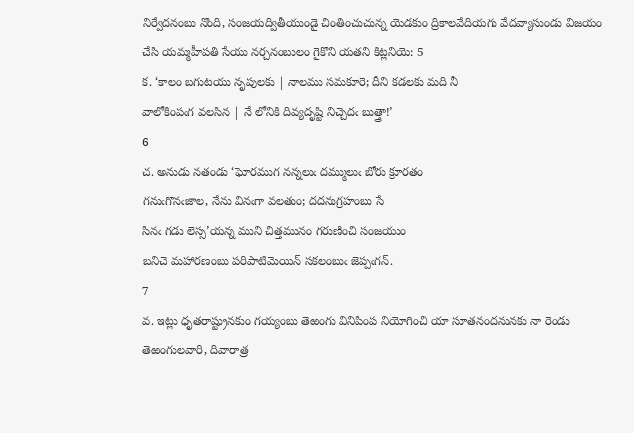నిర్వేదనంబు నొంది, సంజయద్వితీయుండై చింతించుచున్న యెడకుం ద్రికాలవేదియగు వేదవ్యాసుండు విజయం చేసి యమ్మహీపతి సేయు నర్చనంబులం గైకొని యతని కిట్లనియె: 5
క. ‘కాలం బగుటయు నృపులకు | నాలము సమకూరె; దీని కడలకు మది నీ
వాలోకింపఁగ వలసిన | నే లోనికి దివ్యదృష్టి నిచ్చెదఁ బుత్త్రా!’
6
చ. అనుడు నతండు ‘ఘోరముగ నన్నలుఁ దమ్ములుఁ బోరు క్రూరతం
గనుఁగొనఁజాల, నేను వినఁగా వలతుం; దదనుగ్రహంబు సే
సినఁ గడు లెస్స’యన్న ముని చిత్తమునం గరుణించి సంజయుం
బనిచె మహారణంబు పరిపాటిమెయిన్‌ సకలంబుఁ జెప్పఁగన్‌.
7
వ. ఇట్లు ధృతరాష్ట్రునకుం గయ్యంబు తెఱంగు వినిపింప నియోగించి యా సూతనందనునకు నా రెండు తెఱంగులవారి, దివారాత్ర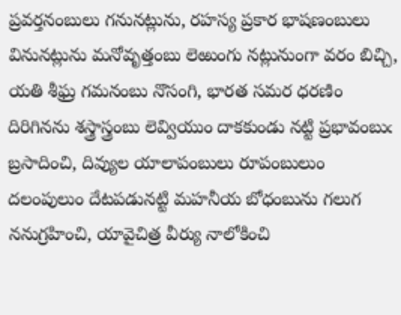ప్రవర్తనంబులు గనునట్లును, రహస్య ప్రకార భాషణంబులు వినునట్లును మనోవృత్తంబు లెఱుంగు నట్లునుంగా వరం బిచ్చి, యతి శీఘ్ర గమనంబు నొసంగి, భారత సమర ధరణిం దిరిగినను శస్త్రాస్త్రంబు లెవ్వియుం దాకకుండు నట్టి ప్రభావంబుఁ బ్రసాదించి, దివ్యుల యాలాపంబులు రూపంబులుం దలంపులుం దేటపడునట్టి మహనీయ బోధంబును గలుగ ననుగ్రహించి, యావైచిత్ర వీర్యు నాలోకించి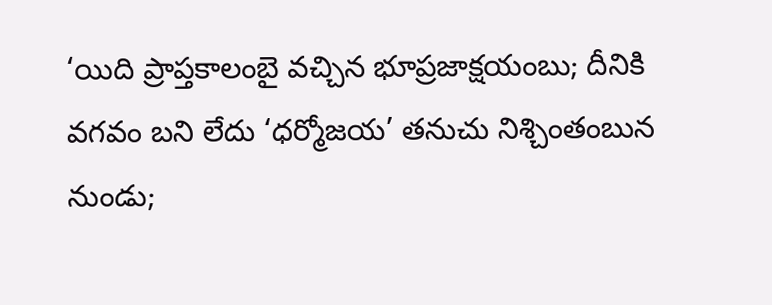‘యిది ప్రాప్తకాలంబై వచ్చిన భూప్రజాక్షయంబు; దీనికి వగవం బని లేదు ‘ధర్మోజయ’ తనుచు నిశ్చింతంబున నుండు;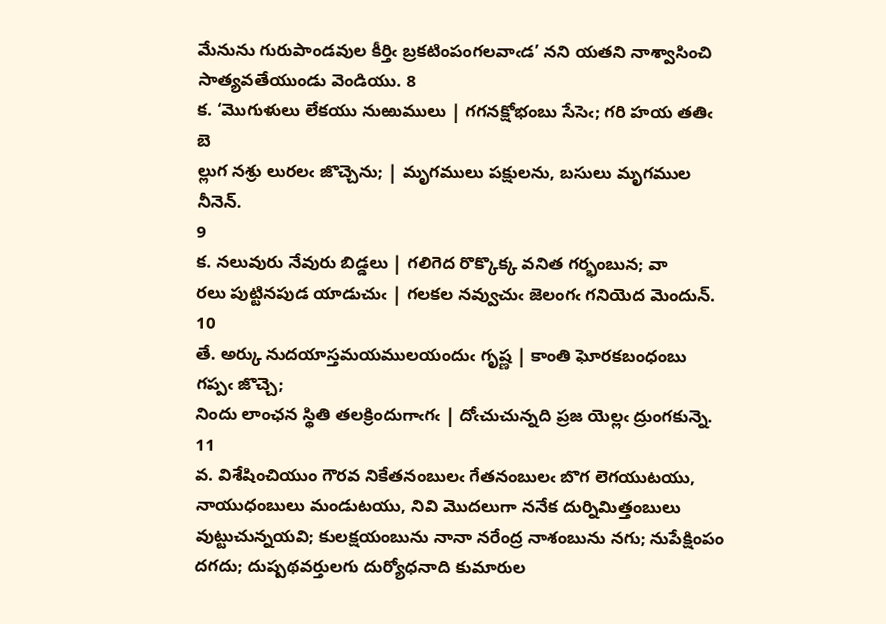మేనును గురుపాండవుల కీర్తిఁ బ్రకటింపంగలవాఁడ’ నని యతని నాశ్వాసించి సాత్యవతేయుండు వెండియు. 8
క. ‘మొగుళులు లేకయు నుఱుములు | గగనక్షోభంబు సేసెఁ; గరి హయ తతిఁ బె
ల్లుగ నశ్రు లురలఁ జొచ్చెను; | మృగములు పక్షులను, బసులు మృగముల నీనెన్‌.
9
క. నలువురు నేవురు బిడ్డలు | గలిగెద రొక్కొక్క వనిత గర్భంబున; వా
రలు పుట్టినపుడ యాడుచుఁ | గలకల నవ్వుచుఁ జెలంగఁ గనియెద మెందున్‌.
10
తే. అర్కు నుదయాస్తమయములయందుఁ గృష్ణ | కాంతి ఘోరకబంధంబు గప్పఁ జొచ్చె;
నిందు లాంఛన స్థితి తలక్రిందుగాఁగఁ | దోఁచుచున్నది ప్రజ యెల్లఁ ద్రుంగకున్నె.
11
వ. విశేషించియుం గౌరవ నికేతనంబులఁ గేతనంబులఁ బొగ లెగయుటయు, నాయుధంబులు మండుటయు, నివి మొదలుగా ననేక దుర్నిమిత్తంబులు వుట్టుచున్నయవి; కులక్షయంబును నానా నరేంద్ర నాశంబును నగు; నుపేక్షింపం దగదు; దుష్పథవర్తులగు దుర్యోధనాది కుమారుల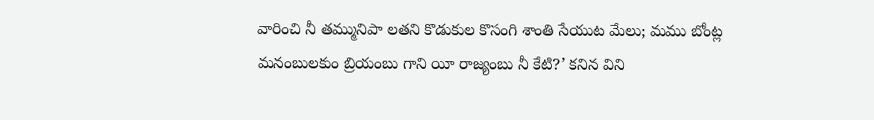వారించి నీ తమ్మునిపా లతని కొడుకుల కొసంగి శాంతి సేయుట మేలు; మము బోంట్ల మనంబులకుం బ్రియంబు గాని యీ రాజ్యంబు నీ కేటి?’ కనిన విని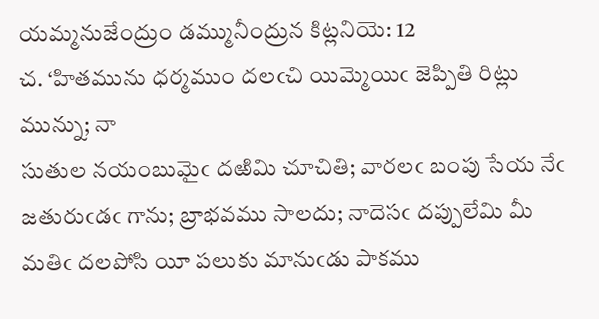యమ్మనుజేంద్రుం డమ్మునీంద్రున కిట్లనియె: 12
చ. ‘హితమును ధర్మముం దలఁచి యిమ్మెయిఁ జెప్పితి రిట్లు మున్ను; నా
సుతుల నయంబుమైఁ దఱిమి చూచితి; వారలఁ బంపు సేయ నేఁ
జతురుఁడఁ గాను; బ్రాభవము సాలదు; నాదెసఁ దప్పులేమి మీ
మతిఁ దలపోసి యీ పలుకు మానుఁడు పాకము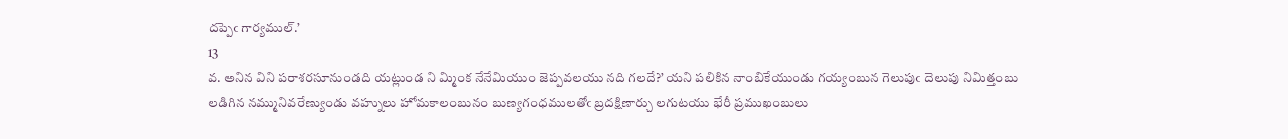దప్పెఁ గార్యముల్‌.’
13
వ. అనిన విని పరాశరసూనుండది యట్లుండ ని మ్మింక నేనేమియుం జెప్పవలయు నది గలదే?’ యని పలికిన నాంబికేయుండు గయ్యంబున గెలుపుఁ దెలుపు నిమిత్తంబు లడిగిన నమ్మునివరేణ్యుండు వహ్నులు హోమకాలంబునం బుణ్యగంధములతోఁ బ్రదక్షిణార్చు లగుటయు భేరీ ప్రముఖంబులు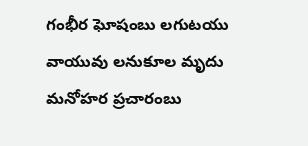గంభీర ఘోషంబు లగుటయు వాయువు లనుకూల మృదు మనోహర ప్రచారంబు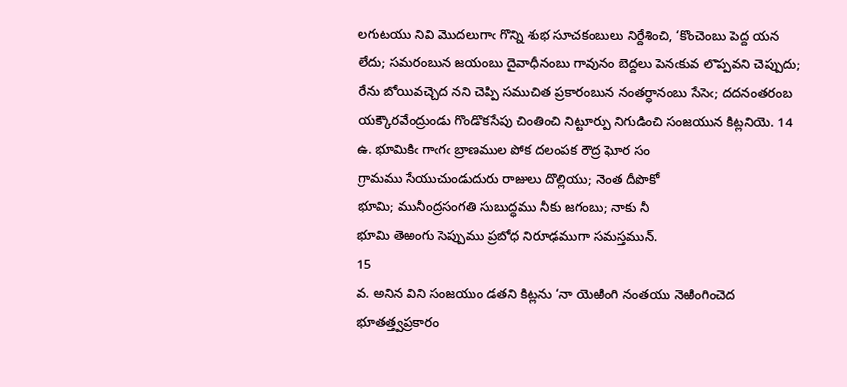లగుటయు నివి మొదలుగాఁ గొన్ని శుభ సూచకంబులు నిర్దేశించి, ‘కొంచెంబు పెద్ద యన లేదు; సమరంబున జయంబు దైవాధీనంబు గావునం బెద్దలు పెనఁకువ లొప్పవని చెప్పుదు; రేను బోయివచ్చెద నని చెప్పి సముచిత ప్రకారంబున నంతర్ధానంబు సేసెఁ; దదనంతరంబ యక్కౌరవేంద్రుండు గొండొకసేపు చింతించి నిట్టూర్పు నిగుడించి సంజయున కిట్లనియె. 14
ఉ. భూమికిఁ గాఁగఁ బ్రాణముల పోక దలంపక రౌద్ర ఘోర సం
గ్రామము సేయుచుండుదురు రాజులు దొల్లియు; నెంత దీపొకో
భూమి; మునీంద్రసంగతి సుబుద్ధము నీకు జగంబు; నాకు నీ
భూమి తెఱంగు సెప్పుము ప్రబోధ నిరూఢముగా సమస్తమున్‌.
15
వ. అనిన విని సంజయుం డతని కిట్లను ‘నా యెఱింగి నంతయు నెఱింగించెద భూతత్త్వప్రకారం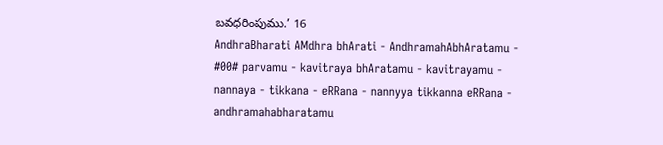బవధరింపుము.’ 16
AndhraBharati AMdhra bhArati - AndhramahAbhAratamu - #00# parvamu - kavitraya bhAratamu - kavitrayamu - nannaya - tikkana - eRRana - nannyya tikkanna eRRana - andhramahabharatamu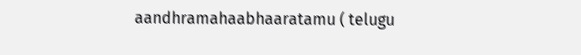aandhramahaabhaaratamu ( telugu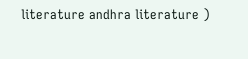literature andhra literature )